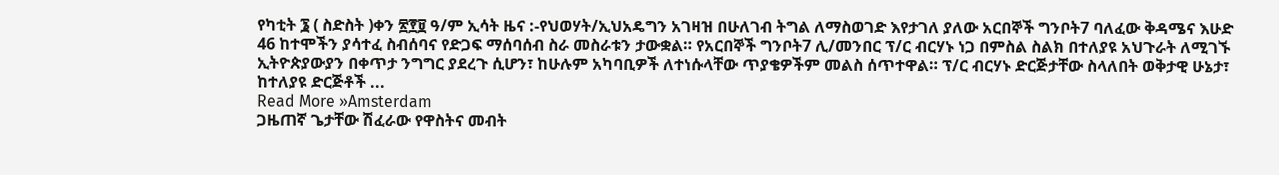የካቲት ፮ ( ስድስት )ቀን ፳፻፱ ዓ/ም ኢሳት ዜና :-የህወሃት/ኢህአዴግን አገዛዝ በሁለገብ ትግል ለማስወገድ እየታገለ ያለው አርበኞች ግንቦት7 ባለፈው ቅዳሜና እሁድ 46 ከተሞችን ያሳተፈ ስብሰባና የድጋፍ ማሰባሰብ ስራ መስራቱን ታውቋል። የአርበኞች ግንቦት7 ሊ/መንበር ፕ/ር ብርሃኑ ነጋ በምስል ስልክ በተለያዩ አህጉራት ለሚገኙ ኢትዮጵያውያን በቀጥታ ንግግር ያደረጉ ሲሆን፣ ከሁሉም አካባቢዎች ለተነሱላቸው ጥያቄዎችም መልስ ሰጥተዋል። ፕ/ር ብርሃኑ ድርጅታቸው ስላለበት ወቅታዊ ሁኔታ፣ ከተለያዩ ድርጅቶች ...
Read More »Amsterdam
ጋዜጠኛ ጌታቸው ሽፈራው የዋስትና መብት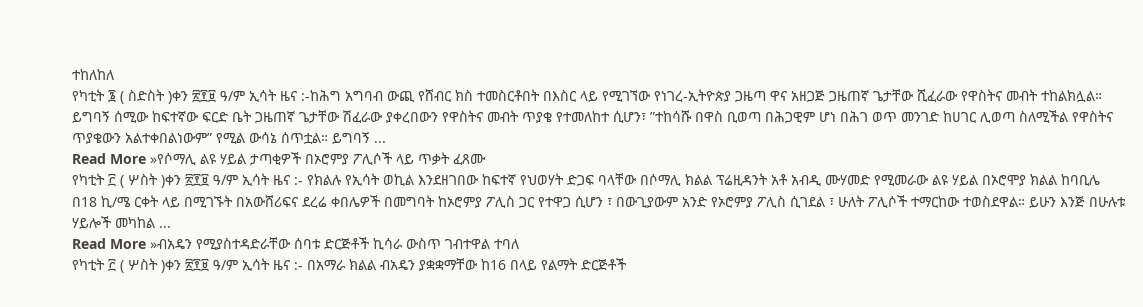ተከለከለ
የካቲት ፮ ( ስድስት )ቀን ፳፻፱ ዓ/ም ኢሳት ዜና :-ከሕግ አግባብ ውጪ የሸብር ክስ ተመስርቶበት በእስር ላይ የሚገኘው የነገረ-ኢትዮጵያ ጋዜጣ ዋና አዘጋጅ ጋዜጠኛ ጌታቸው ሺፈራው የዋስትና መብት ተከልክሏል። ይግባኝ ሰሚው ከፍተኛው ፍርድ ቤት ጋዜጠኛ ጌታቸው ሽፈራው ያቀረበውን የዋስትና መብት ጥያቄ የተመለከተ ሲሆን፣ ”ተከሳሹ በዋስ ቢወጣ በሕጋዊም ሆነ በሕገ ወጥ መንገድ ከሀገር ሊወጣ ስለሚችል የዋስትና ጥያቄውን አልተቀበልነውም” የሚል ውሳኔ ሰጥቷል። ይግባኝ ...
Read More »የሶማሊ ልዩ ሃይል ታጣቂዎች በኦሮምያ ፖሊሶች ላይ ጥቃት ፈጸሙ
የካቲት ፫ ( ሦስት )ቀን ፳፻፱ ዓ/ም ኢሳት ዜና :- የክልሉ የኢሳት ወኪል እንደዘገበው ከፍተኛ የህወሃት ድጋፍ ባላቸው በሶማሊ ክልል ፕሬዚዳንት አቶ አብዲ ሙሃመድ የሚመራው ልዩ ሃይል በኦሮሞያ ክልል ከባቢሌ በ18 ኪ/ሜ ርቀት ላይ በሚገኙት በአውሸሪፍና ደረሬ ቀበሌዎች በመግባት ከኦሮምያ ፖሊስ ጋር የተዋጋ ሲሆን ፣ በውጊያውም አንድ የኦሮምያ ፖሊስ ሲገደል ፣ ሁለት ፖሊሶች ተማርከው ተወስደዋል። ይሁን እንጅ በሁሉቱ ሃይሎች መካከል ...
Read More »ብአዴን የሚያስተዳድራቸው ሰባቱ ድርጅቶች ኪሳራ ውስጥ ገብተዋል ተባለ
የካቲት ፫ ( ሦስት )ቀን ፳፻፱ ዓ/ም ኢሳት ዜና :- በአማራ ክልል ብአዴን ያቋቋማቸው ከ16 በላይ የልማት ድርጅቶች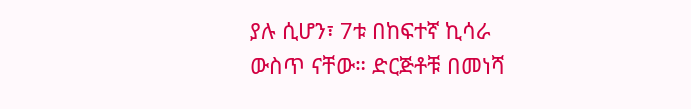ያሉ ሲሆን፣ 7ቱ በከፍተኛ ኪሳራ ውስጥ ናቸው። ድርጅቶቹ በመነሻ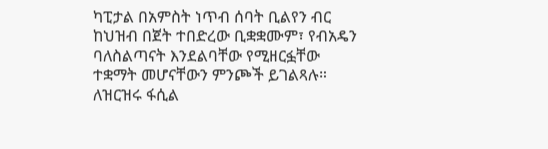ካፒታል በአምስት ነጥብ ሰባት ቢልየን ብር ከህዝብ በጀት ተበድረው ቢቋቋሙም፣ የብአዴን ባለስልጣናት እንደልባቸው የሚዘርፏቸው ተቋማት መሆናቸውን ምንጮች ይገልጻሉ። ለዝርዝሩ ፋሲል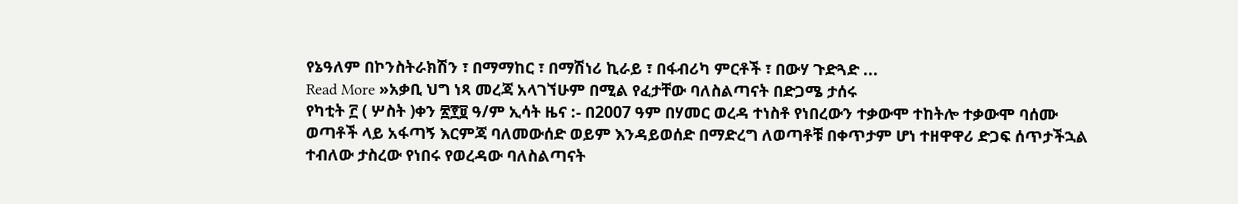የኔዓለም በኮንስትራክሽን ፣ በማማከር ፣ በማሽነሪ ኪራይ ፣ በፋብሪካ ምርቶች ፣ በውሃ ጉድጓድ ...
Read More »አቃቢ ህግ ነጻ መረጃ አላገኘሁም በሚል የፈታቸው ባለስልጣናት በድጋሜ ታሰሩ
የካቲት ፫ ( ሦስት )ቀን ፳፻፱ ዓ/ም ኢሳት ዜና :- በ2007 ዓም በሃመር ወረዳ ተነስቶ የነበረውን ተቃውሞ ተከትሎ ተቃውሞ ባሰሙ ወጣቶች ላይ አፋጣኝ እርምጃ ባለመውሰድ ወይም እንዳይወሰድ በማድረግ ለወጣቶቹ በቀጥታም ሆነ ተዘዋዋሪ ድጋፍ ሰጥታችኋል ተብለው ታስረው የነበሩ የወረዳው ባለስልጣናት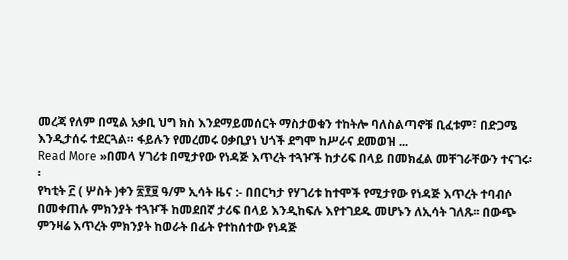መረጃ የለም በሚል አቃቢ ህግ ክስ እንደማይመሰርት ማስታወቁን ተከትሎ ባለስልጣኖቹ ቢፈቱም፣ በድጋሜ እንዲታሰሩ ተደርጓል። ፋይሉን የመረመሩ ዐቃቢያነ ህጎች ደግሞ ከሥራና ደመወዝ ...
Read More »በመላ ሃገሪቱ በሚታየው የነዳጅ እጥረት ተጓዦች ከታሪፍ በላይ በመክፈል መቸገራቸውን ተናገሩ፡፡
የካቲት ፫ ( ሦስት )ቀን ፳፻፱ ዓ/ም ኢሳት ዜና :- በበርካታ የሃገሪቱ ከተሞች የሚታየው የነዳጅ እጥረት ተባብሶ በመቀጠሉ ምክንያት ተጓዦች ከመደበኛ ታሪፍ በላይ እንዲከፍሉ እየተገደዱ መሆኑን ለኢሳት ገለጹ፡፡ በውጭ ምንዛሬ እጥረት ምክንያት ከወራት በፊት የተከሰተው የነዳጅ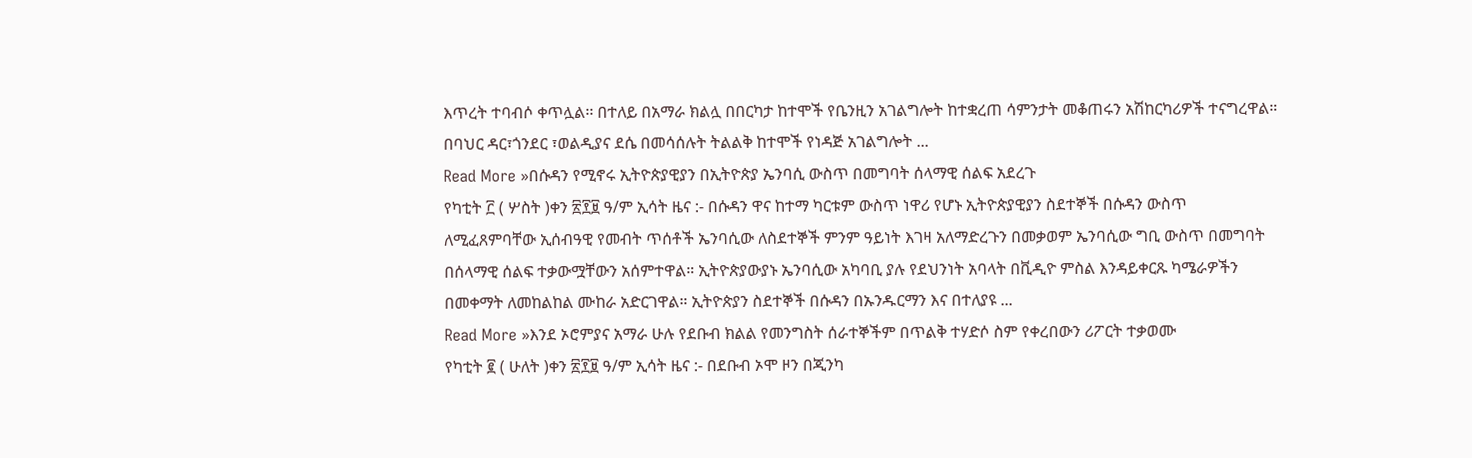እጥረት ተባብሶ ቀጥሏል፡፡ በተለይ በአማራ ክልሏ በበርካታ ከተሞች የቤንዚን አገልግሎት ከተቋረጠ ሳምንታት መቆጠሩን አሽከርካሪዎች ተናግረዋል። በባህር ዳር፣ጎንደር ፣ወልዲያና ደሴ በመሳሰሉት ትልልቅ ከተሞች የነዳጅ አገልግሎት ...
Read More »በሱዳን የሚኖሩ ኢትዮጵያዊያን በኢትዮጵያ ኤንባሲ ውስጥ በመግባት ሰላማዊ ሰልፍ አደረጉ
የካቲት ፫ ( ሦስት )ቀን ፳፻፱ ዓ/ም ኢሳት ዜና :- በሱዳን ዋና ከተማ ካርቱም ውስጥ ነዋሪ የሆኑ ኢትዮጵያዊያን ስደተኞች በሱዳን ውስጥ ለሚፈጸምባቸው ኢሰብዓዊ የመብት ጥሰቶች ኤንባሲው ለስደተኞች ምንም ዓይነት እገዛ አለማድረጉን በመቃወም ኤንባሲው ግቢ ውስጥ በመግባት በሰላማዊ ሰልፍ ተቃውሟቸውን አሰምተዋል። ኢትዮጵያውያኑ ኤንባሲው አካባቢ ያሉ የደህንነት አባላት በቪዲዮ ምስል እንዳይቀርጹ ካሜራዎችን በመቀማት ለመከልከል ሙከራ አድርገዋል። ኢትዮጵያን ስደተኞች በሱዳን በኡንዱርማን እና በተለያዩ ...
Read More »እንደ ኦሮምያና አማራ ሁሉ የደቡብ ክልል የመንግስት ሰራተኞችም በጥልቅ ተሃድሶ ስም የቀረበውን ሪፖርት ተቃወሙ
የካቲት ፪ ( ሁለት )ቀን ፳፻፱ ዓ/ም ኢሳት ዜና :- በደቡብ ኦሞ ዞን በጂንካ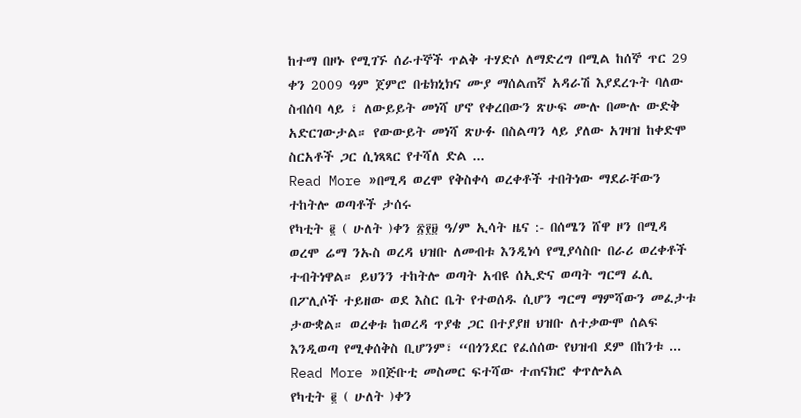ከተማ በዞኑ የሚገኙ ሰራተኞች ጥልቅ ተሃድሶ ለማድረግ በሚል ከሰኞ ጥር 29 ቀን 2009 ዓም ጀምሮ በቴክኒክና ሙያ ማሰልጠኛ አዳራሽ እያደረጉት ባለው ስብሰባ ላይ ፣ ለውይይት መነሻ ሆኖ የቀረበውን ጽሁፍ ሙሉ በሙሉ ውድቅ አድርገውታል። የውውይት መነሻ ጽሁፉ በስልጣን ላይ ያለው አገዛዝ ከቀድሞ ስርአቶች ጋር ሲነጻጻር የተሻለ ድል ...
Read More »በሚዳ ወረሞ የቅስቀሳ ወረቀቶች ተበትነው ማደራቸውን ተከትሎ ወጣቶች ታሰሩ
የካቲት ፪ ( ሁለት )ቀን ፳፻፱ ዓ/ም ኢሳት ዜና :- በሰሜን ሸዋ ዞን በሚዳ ወረሞ ሬማ ንኡስ ወረዳ ህዝቡ ለመብቱ እንዲነሳ የሚያሳስቡ በራሪ ወረቀቶች ተብትነዋል። ይህንን ተከትሎ ወጣት አብዩ ሰኢድና ወጣት ግርማ ፈሊ በፖሊሶች ተይዘው ወደ እስር ቤት የተወሰዱ ሲሆን ግርማ ማምሻውን መፈታቱ ታውቋል። ወረቀቱ ከወረዳ ጥያቄ ጋር በተያያዘ ህዝቡ ለተቃውሞ ሰልፍ እንዲወጣ የሚቀሰቅስ ቢሆንም፣ “በጎንደር የፈሰሰው የህዝብ ደም በከንቱ ...
Read More »በጅቡቲ መስመር ፍተሻው ተጠናክሮ ቀጥሎአል
የካቲት ፪ ( ሁለት )ቀን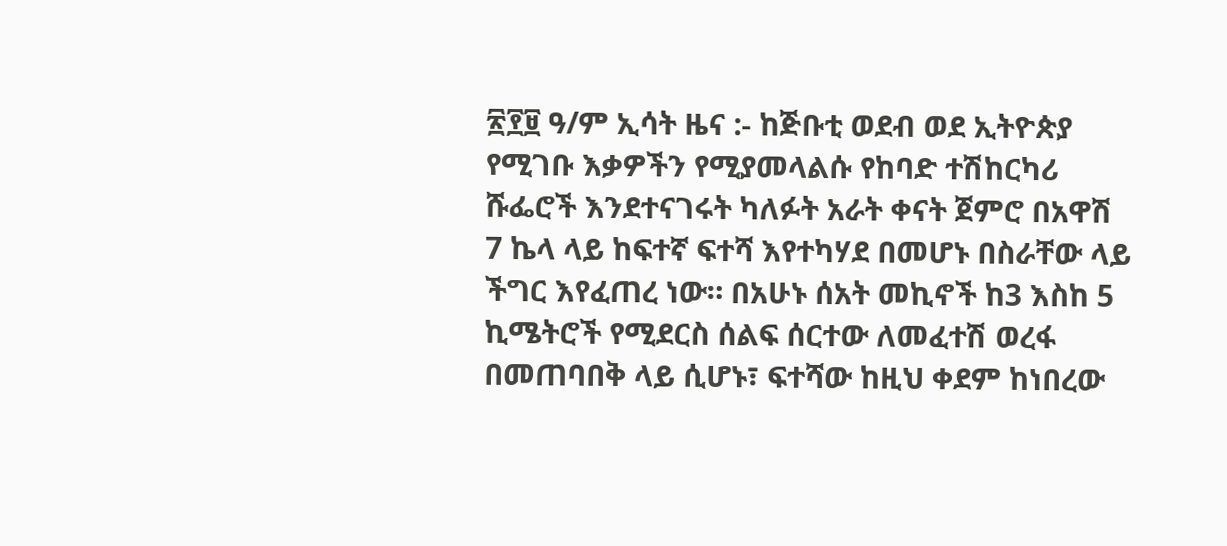፳፻፱ ዓ/ም ኢሳት ዜና :- ከጅቡቲ ወደብ ወደ ኢትዮጵያ የሚገቡ እቃዎችን የሚያመላልሱ የከባድ ተሽከርካሪ ሹፌሮች እንደተናገሩት ካለፉት አራት ቀናት ጀምሮ በአዋሽ 7 ኬላ ላይ ከፍተኛ ፍተሻ እየተካሃደ በመሆኑ በስራቸው ላይ ችግር እየፈጠረ ነው። በአሁኑ ሰአት መኪኖች ከ3 እስከ 5 ኪሜትሮች የሚደርስ ሰልፍ ሰርተው ለመፈተሽ ወረፋ በመጠባበቅ ላይ ሲሆኑ፣ ፍተሻው ከዚህ ቀደም ከነበረው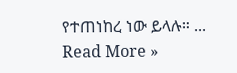የተጠነከረ ነው ይላሉ። ...
Read More »